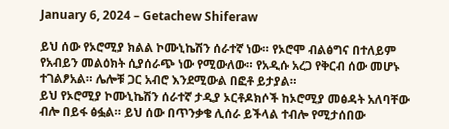January 6, 2024 – Getachew Shiferaw

ይህ ሰው የኦሮሚያ ክልል ኮሙኒኬሽን ሰራተኛ ነው። የኦሮሞ ብልፅግና በተለይም የአብይን መልዕክት ሲያሰራጭ ነው የሚውለው። የአዲሱ አረጋ የቅርብ ሰው መሆኑ ተገልፆአል። ሌሎቹ ጋር አብሮ እንደሚውል በፎቶ ይታያል።
ይህ የኦሮሚያ ኮሙኒኬሽን ሰራተኛ ታዲያ ኦርቶዶክሶች ከኦሮሚያ መፅዳት አለባቸው ብሎ በይፋ ፅፏል። ይህ ሰው በጥንቃቄ ሊሰራ ይችላል ተብሎ የሚታሰበው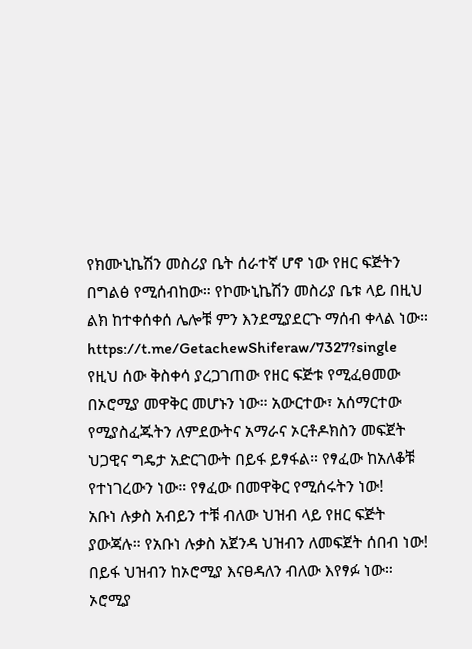የክሙኒኬሽን መስሪያ ቤት ሰራተኛ ሆኖ ነው የዘር ፍጅትን በግልፅ የሚሰብከው። የኮሙኒኬሽን መስሪያ ቤቱ ላይ በዚህ ልክ ከተቀሰቀሰ ሌሎቹ ምን እንደሚያደርጉ ማሰብ ቀላል ነው። https://t.me/GetachewShiferaw/7327?single
የዚህ ሰው ቅስቀሳ ያረጋገጠው የዘር ፍጅቱ የሚፈፀመው በኦሮሚያ መዋቅር መሆኑን ነው። አውርተው፣ አሰማርተው የሚያስፈጁትን ለምደውትና አማራና ኦርቶዶክስን መፍጀት ህጋዊና ግዴታ አድርገውት በይፋ ይፃፋል። የፃፈው ከአለቆቹ የተነገረውን ነው። የፃፈው በመዋቅር የሚሰሩትን ነው!
አቡነ ሉቃስ አብይን ተቹ ብለው ህዝብ ላይ የዘር ፍጅት ያውጃሉ። የአቡነ ሉቃስ አጀንዳ ህዝብን ለመፍጀት ሰበብ ነው! በይፋ ህዝብን ከኦሮሚያ እናፀዳለን ብለው እየፃፉ ነው። ኦሮሚያ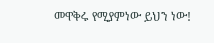መዋቅሩ የሚያምነው ይህን ነው!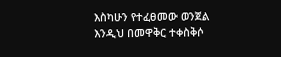እስካሁን የተፈፀመው ወንጀል እንዲህ በመዋቅር ተቀስቅሶ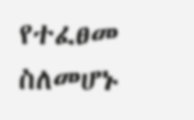የተፈፀመ ስለመሆኑ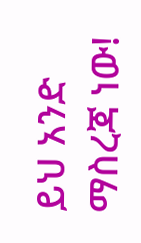ይህ አንድ ማስረጃ ነው!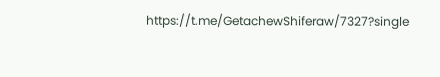https://t.me/GetachewShiferaw/7327?single